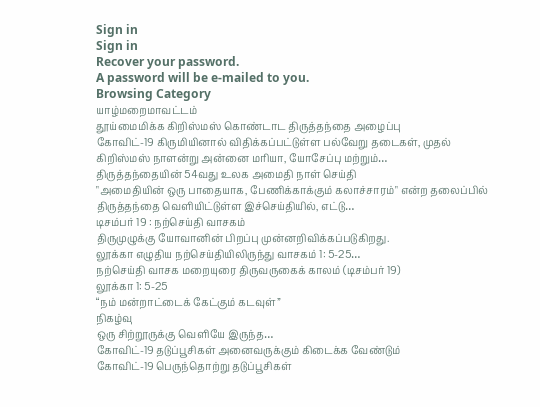Sign in
Sign in
Recover your password.
A password will be e-mailed to you.
Browsing Category
யாழ்மறைமாவட்டம்
தூய்மைமிக்க கிறிஸ்மஸ் கொண்டாட திருத்தந்தை அழைப்பு
கோவிட்-19 கிருமியினால் விதிக்கப்பட்டுள்ள பல்வேறு தடைகள், முதல் கிறிஸ்மஸ் நாளன்று அன்னை மரியா, யோசேப்பு மற்றும்…
திருத்தந்தையின் 54வது உலக அமைதி நாள் செய்தி
"அமைதியின் ஒரு பாதையாக, பேணிக்காக்கும் கலாச்சாரம்" என்ற தலைப்பில் திருத்தந்தை வெளியிட்டுள்ள இச்செய்தியில், எட்டு…
டிசம்பர் 19 : நற்செய்தி வாசகம்
திருமுழுக்கு யோவானின் பிறப்பு முன்னறிவிக்கப்படுகிறது.
லூக்கா எழுதிய நற்செய்தியிலிருந்து வாசகம் 1: 5-25…
நற்செய்தி வாசக மறையுரை திருவருகைக் காலம் (டிசம்பர் 19)
லூக்கா 1: 5-25
“நம் மன்றாட்டைக் கேட்கும் கடவுள்”
நிகழ்வு
ஒரு சிற்றூருக்கு வெளியே இருந்த…
கோவிட்-19 தடுப்பூசிகள் அனைவருக்கும் கிடைக்க வேண்டும்
கோவிட்-19 பெருந்தொற்று தடுப்பூசிகள்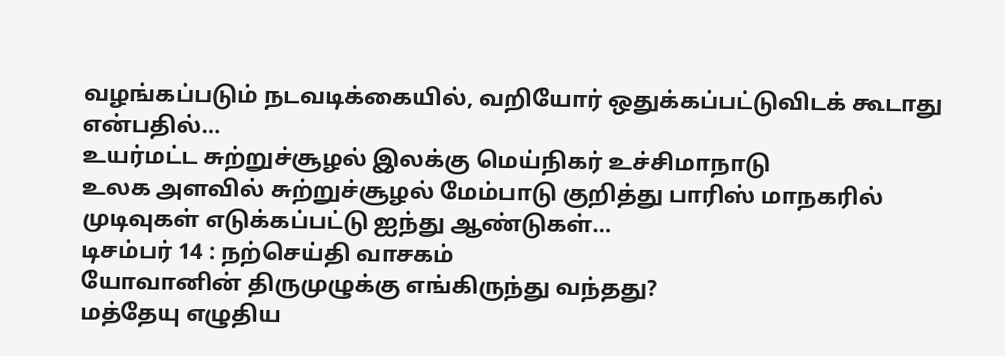வழங்கப்படும் நடவடிக்கையில், வறியோர் ஒதுக்கப்பட்டுவிடக் கூடாது என்பதில்…
உயர்மட்ட சுற்றுச்சூழல் இலக்கு மெய்நிகர் உச்சிமாநாடு
உலக அளவில் சுற்றுச்சூழல் மேம்பாடு குறித்து பாரிஸ் மாநகரில் முடிவுகள் எடுக்கப்பட்டு ஐந்து ஆண்டுகள்…
டிசம்பர் 14 : நற்செய்தி வாசகம்
யோவானின் திருமுழுக்கு எங்கிருந்து வந்தது?
மத்தேயு எழுதிய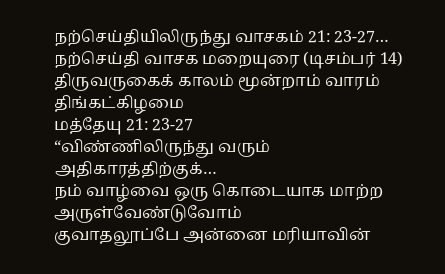நற்செய்தியிலிருந்து வாசகம் 21: 23-27…
நற்செய்தி வாசக மறையுரை (டிசம்பர் 14)
திருவருகைக் காலம் மூன்றாம் வாரம் திங்கட்கிழமை
மத்தேயு 21: 23-27
“விண்ணிலிருந்து வரும் அதிகாரத்திற்குக்…
நம் வாழ்வை ஒரு கொடையாக மாற்ற அருள்வேண்டுவோம்
குவாதலூப்பே அன்னை மரியாவின்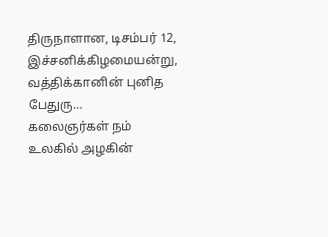திருநாளான, டிசம்பர் 12, இச்சனிக்கிழமையன்று, வத்திக்கானின் புனித பேதுரு…
கலைஞர்கள் நம் உலகில் அழகின்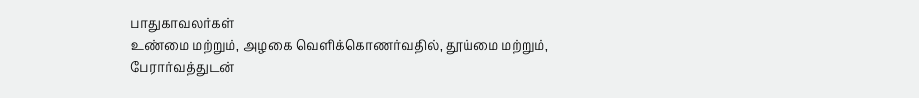பாதுகாவலர்கள்
உண்மை மற்றும், அழகை வெளிக்கொணர்வதில், தூய்மை மற்றும், பேரார்வத்துடன்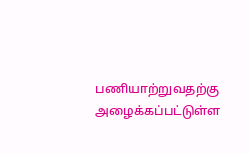பணியாற்றுவதற்கு அழைக்கப்பட்டுள்ள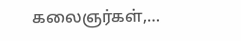கலைஞர்கள்,…